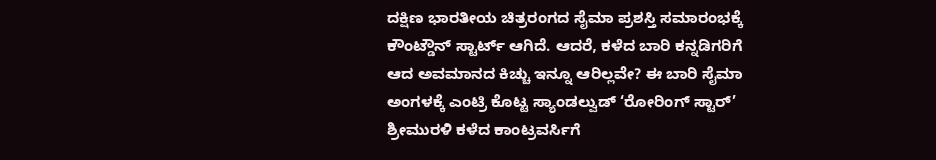ದಕ್ಷಿಣ ಭಾರತೀಯ ಚಿತ್ರರಂಗದ ಸೈಮಾ ಪ್ರಶಸ್ತಿ ಸಮಾರಂಭಕ್ಕೆ ಕೌಂಟ್ಡೌನ್ ಸ್ಟಾರ್ಟ್ ಆಗಿದೆ. ಆದರೆ, ಕಳೆದ ಬಾರಿ ಕನ್ನಡಿಗರಿಗೆ ಆದ ಅವಮಾನದ ಕಿಚ್ಚು ಇನ್ನೂ ಆರಿಲ್ಲವೇ? ಈ ಬಾರಿ ಸೈಮಾ ಅಂಗಳಕ್ಕೆ ಎಂಟ್ರಿ ಕೊಟ್ಟ ಸ್ಯಾಂಡಲ್ವುಡ್ ‘ರೋರಿಂಗ್ ಸ್ಟಾರ್’ ಶ್ರೀಮುರಳಿ ಕಳೆದ ಕಾಂಟ್ರವರ್ಸಿಗೆ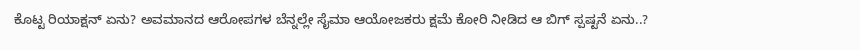ಕೊಟ್ಟ ರಿಯಾಕ್ಷನ್ ಏನು? ಅವಮಾನದ ಆರೋಪಗಳ ಬೆನ್ನಲ್ಲೇ ಸೈಮಾ ಆಯೋಜಕರು ಕ್ಷಮೆ ಕೋರಿ ನೀಡಿದ ಆ ಬಿಗ್ ಸ್ಪಷ್ಟನೆ ಏನು..?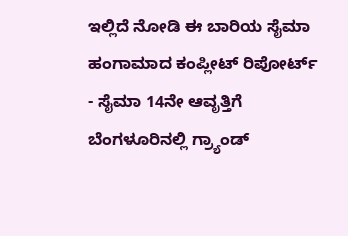ಇಲ್ಲಿದೆ ನೋಡಿ ಈ ಬಾರಿಯ ಸೈಮಾ ಹಂಗಾಮಾದ ಕಂಪ್ಲೀಟ್ ರಿಪೋರ್ಟ್
- ಸೈಮಾ 14ನೇ ಆವೃತ್ತಿಗೆ ಬೆಂಗಳೂರಿನಲ್ಲಿ ಗ್ರ್ಯಾಂಡ್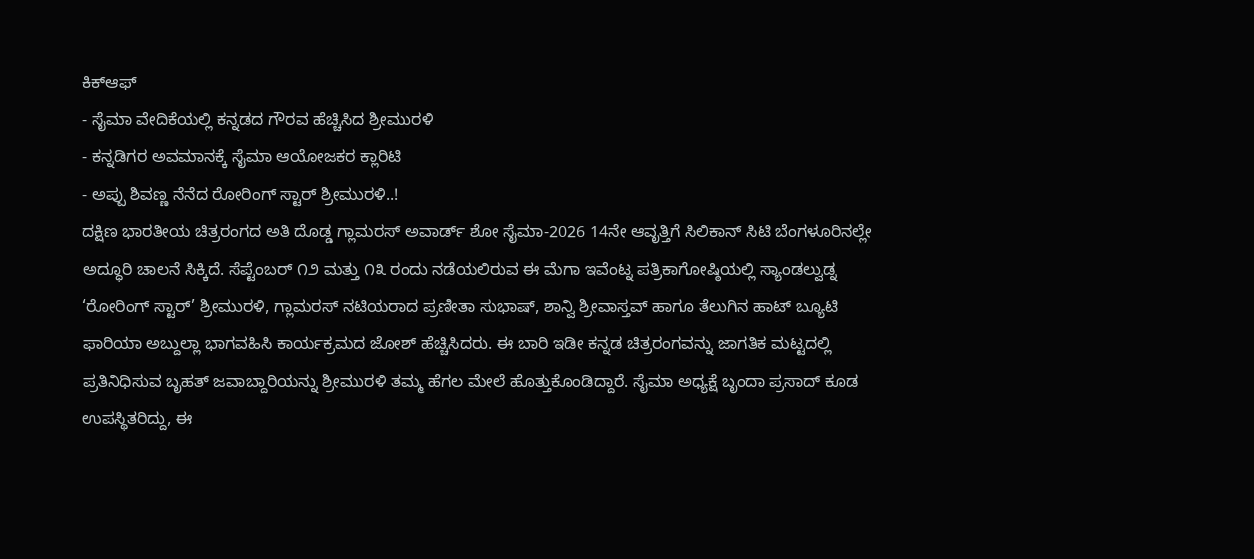ಕಿಕ್ಆಫ್
- ಸೈಮಾ ವೇದಿಕೆಯಲ್ಲಿ ಕನ್ನಡದ ಗೌರವ ಹೆಚ್ಚಿಸಿದ ಶ್ರೀಮುರಳಿ
- ಕನ್ನಡಿಗರ ಅವಮಾನಕ್ಕೆ ಸೈಮಾ ಆಯೋಜಕರ ಕ್ಲಾರಿಟಿ
- ಅಪ್ಪು ಶಿವಣ್ಣ ನೆನೆದ ರೋರಿಂಗ್ ಸ್ಟಾರ್ ಶ್ರೀಮುರಳಿ..!
ದಕ್ಷಿಣ ಭಾರತೀಯ ಚಿತ್ರರಂಗದ ಅತಿ ದೊಡ್ಡ ಗ್ಲಾಮರಸ್ ಅವಾರ್ಡ್ ಶೋ ಸೈಮಾ-2026 14ನೇ ಆವೃತ್ತಿಗೆ ಸಿಲಿಕಾನ್ ಸಿಟಿ ಬೆಂಗಳೂರಿನಲ್ಲೇ ಅದ್ಧೂರಿ ಚಾಲನೆ ಸಿಕ್ಕಿದೆ. ಸೆಪ್ಟೆಂಬರ್ ೧೨ ಮತ್ತು ೧೩ ರಂದು ನಡೆಯಲಿರುವ ಈ ಮೆಗಾ ಇವೆಂಟ್ನ ಪತ್ರಿಕಾಗೋಷ್ಠಿಯಲ್ಲಿ ಸ್ಯಾಂಡಲ್ವುಡ್ನ ‘ರೋರಿಂಗ್ ಸ್ಟಾರ್’ ಶ್ರೀಮುರಳಿ, ಗ್ಲಾಮರಸ್ ನಟಿಯರಾದ ಪ್ರಣೀತಾ ಸುಭಾಷ್, ಶಾನ್ವಿ ಶ್ರೀವಾಸ್ತವ್ ಹಾಗೂ ತೆಲುಗಿನ ಹಾಟ್ ಬ್ಯೂಟಿ ಫಾರಿಯಾ ಅಬ್ದುಲ್ಲಾ ಭಾಗವಹಿಸಿ ಕಾರ್ಯಕ್ರಮದ ಜೋಶ್ ಹೆಚ್ಚಿಸಿದರು. ಈ ಬಾರಿ ಇಡೀ ಕನ್ನಡ ಚಿತ್ರರಂಗವನ್ನು ಜಾಗತಿಕ ಮಟ್ಟದಲ್ಲಿ ಪ್ರತಿನಿಧಿಸುವ ಬೃಹತ್ ಜವಾಬ್ದಾರಿಯನ್ನು ಶ್ರೀಮುರಳಿ ತಮ್ಮ ಹೆಗಲ ಮೇಲೆ ಹೊತ್ತುಕೊಂಡಿದ್ದಾರೆ. ಸೈಮಾ ಅಧ್ಯಕ್ಷೆ ಬೃಂದಾ ಪ್ರಸಾದ್ ಕೂಡ ಉಪಸ್ಥಿತರಿದ್ದು, ಈ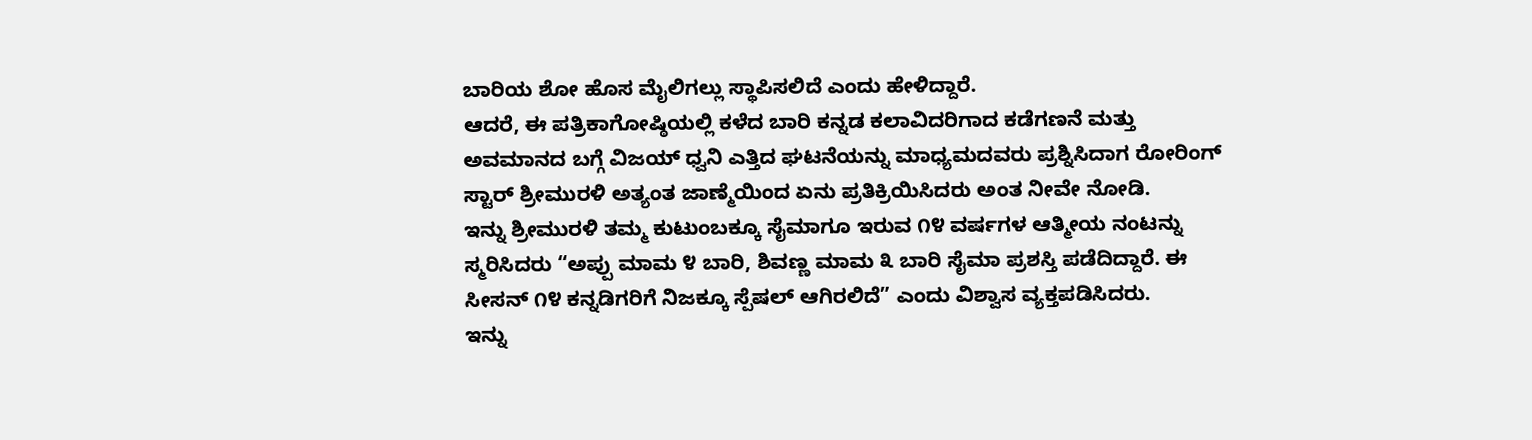ಬಾರಿಯ ಶೋ ಹೊಸ ಮೈಲಿಗಲ್ಲು ಸ್ಥಾಪಿಸಲಿದೆ ಎಂದು ಹೇಳಿದ್ದಾರೆ.
ಆದರೆ, ಈ ಪತ್ರಿಕಾಗೋಷ್ಠಿಯಲ್ಲಿ ಕಳೆದ ಬಾರಿ ಕನ್ನಡ ಕಲಾವಿದರಿಗಾದ ಕಡೆಗಣನೆ ಮತ್ತು ಅವಮಾನದ ಬಗ್ಗೆ ವಿಜಯ್ ಧ್ವನಿ ಎತ್ತಿದ ಘಟನೆಯನ್ನು ಮಾಧ್ಯಮದವರು ಪ್ರಶ್ನಿಸಿದಾಗ ರೋರಿಂಗ್ ಸ್ಟಾರ್ ಶ್ರೀಮುರಳಿ ಅತ್ಯಂತ ಜಾಣ್ಮೆಯಿಂದ ಏನು ಪ್ರತಿಕ್ರಿಯಿಸಿದರು ಅಂತ ನೀವೇ ನೋಡಿ.
ಇನ್ನು ಶ್ರೀಮುರಳಿ ತಮ್ಮ ಕುಟುಂಬಕ್ಕೂ ಸೈಮಾಗೂ ಇರುವ ೧೪ ವರ್ಷಗಳ ಆತ್ಮೀಯ ನಂಟನ್ನು ಸ್ಮರಿಸಿದರು “ಅಪ್ಪು ಮಾಮ ೪ ಬಾರಿ, ಶಿವಣ್ಣ ಮಾಮ ೩ ಬಾರಿ ಸೈಮಾ ಪ್ರಶಸ್ತಿ ಪಡೆದಿದ್ದಾರೆ. ಈ ಸೀಸನ್ ೧೪ ಕನ್ನಡಿಗರಿಗೆ ನಿಜಕ್ಕೂ ಸ್ಪೆಷಲ್ ಆಗಿರಲಿದೆ” ಎಂದು ವಿಶ್ವಾಸ ವ್ಯಕ್ತಪಡಿಸಿದರು.
ಇನ್ನು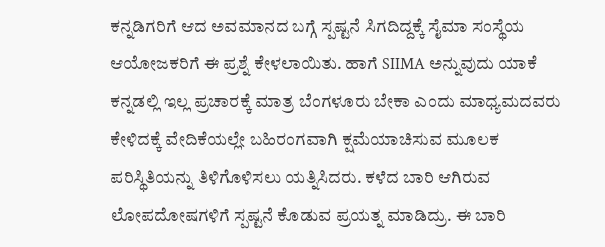ಕನ್ನಡಿಗರಿಗೆ ಆದ ಅವಮಾನದ ಬಗ್ಗೆ ಸ್ಪಷ್ಟನೆ ಸಿಗದಿದ್ದಕ್ಕೆ ಸೈಮಾ ಸಂಸ್ಥೆಯ ಆಯೋಜಕರಿಗೆ ಈ ಪ್ರಶ್ನೆ ಕೇಳಲಾಯಿತು. ಹಾಗೆ SIIMA ಅನ್ನುವುದು ಯಾಕೆ ಕನ್ನಡಲ್ಲಿ ಇಲ್ಲ ಪ್ರಚಾರಕ್ಕೆ ಮಾತ್ರ ಬೆಂಗಳೂರು ಬೇಕಾ ಎಂದು ಮಾಧ್ಯಮದವರು ಕೇಳಿದಕ್ಕೆ ವೇದಿಕೆಯಲ್ಲೇ ಬಹಿರಂಗವಾಗಿ ಕ್ಷಮೆಯಾಚಿಸುವ ಮೂಲಕ ಪರಿಸ್ಥಿತಿಯನ್ನು ತಿಳಿಗೊಳಿಸಲು ಯತ್ನಿಸಿದರು. ಕಳೆದ ಬಾರಿ ಆಗಿರುವ ಲೋಪದೋಷಗಳಿಗೆ ಸ್ಪಷ್ಟನೆ ಕೊಡುವ ಪ್ರಯತ್ನ ಮಾಡಿದ್ರು. ಈ ಬಾರಿ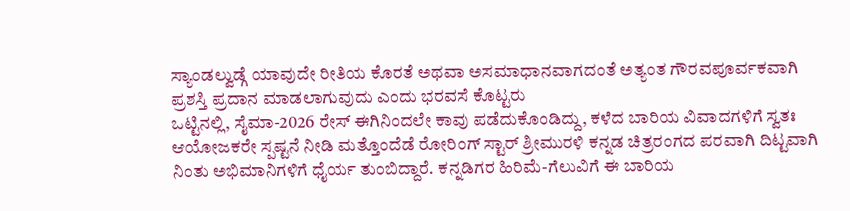ಸ್ಯಾಂಡಲ್ವುಡ್ಗೆ ಯಾವುದೇ ರೀತಿಯ ಕೊರತೆ ಅಥವಾ ಅಸಮಾಧಾನವಾಗದಂತೆ ಅತ್ಯಂತ ಗೌರವಪೂರ್ವಕವಾಗಿ ಪ್ರಶಸ್ತಿ ಪ್ರದಾನ ಮಾಡಲಾಗುವುದು ಎಂದು ಭರವಸೆ ಕೊಟ್ಟರು
ಒಟ್ಟಿನಲ್ಲಿ, ಸೈಮಾ-2026 ರೇಸ್ ಈಗಿನಿಂದಲೇ ಕಾವು ಪಡೆದುಕೊಂಡಿದ್ದು, ಕಳೆದ ಬಾರಿಯ ವಿವಾದಗಳಿಗೆ ಸ್ವತಃ ಆಯೋಜಕರೇ ಸ್ಪಷ್ಟನೆ ನೀಡಿ ಮತ್ತೊಂದೆಡೆ ರೋರಿಂಗ್ ಸ್ಟಾರ್ ಶ್ರೀಮುರಳಿ ಕನ್ನಡ ಚಿತ್ರರಂಗದ ಪರವಾಗಿ ದಿಟ್ಟವಾಗಿ ನಿಂತು ಅಭಿಮಾನಿಗಳಿಗೆ ಧೈರ್ಯ ತುಂಬಿದ್ದಾರೆ. ಕನ್ನಡಿಗರ ಹಿರಿಮೆ-ಗೆಲುವಿಗೆ ಈ ಬಾರಿಯ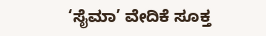‘ಸೈಮಾ’ ವೇದಿಕೆ ಸೂಕ್ತ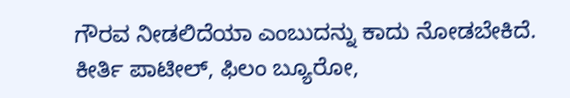ಗೌರವ ನೀಡಲಿದೆಯಾ ಎಂಬುದನ್ನು ಕಾದು ನೋಡಬೇಕಿದೆ.
ಕೀರ್ತಿ ಪಾಟೀಲ್, ಫಿಲಂ ಬ್ಯೂರೋ,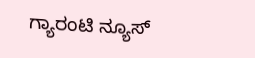ಗ್ಯಾರಂಟಿ ನ್ಯೂಸ್